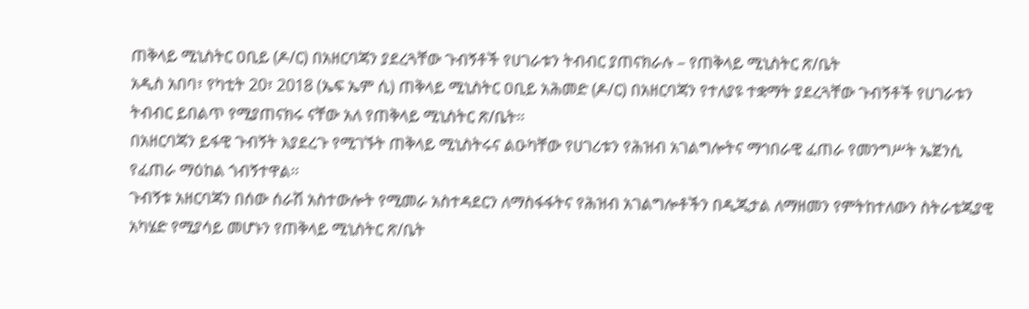ጠቅላይ ሚኒስትር ዐቢይ (ዶ/ር) በአዘርባጃን ያደረጓቸው ጉብኝቶች የሀገራቱን ትብብር ያጠናክራሉ – የጠቅላይ ሚኒስትር ጽ/ቤት
አዲስ አበባ፣ የካቲት 20፣ 2018 (ኤፍ ኤም ሲ) ጠቅላይ ሚኒስትር ዐቢይ አሕመድ (ዶ/ር) በአዘርባጃን የተለያዩ ተቋማት ያደረጓቸው ጉብኝቶች የሀገራቱን ትብብር ይበልጥ የሚያጠናክሩ ናቸው አለ የጠቅላይ ሚኒስትር ጽ/ቤት፡፡
በአዘርባጃን ይፋዊ ጉብኝት እያደረጉ የሚገኙት ጠቅላይ ሚኒስትሩና ልዑካቸው የሀገሪቱን የሕዝብ አገልግሎትና ማኅበራዊ ፈጠራ የመንግሥት ኤጀንሲ የፈጠራ ማዕከል ጎብኝተዋል፡፡
ጉብኝቱ አዘርባጃን በሰው ሰራሽ አስተውሎት የሚመራ አስተዳደርን ለማስፋፋትና የሕዝብ አገልግሎቶችን በዲጂታል ለማዘመን የምትከተለውን ስትራቴጂያዊ አካሄድ የሚያሳይ መሆኑን የጠቅላይ ሚኒስትር ጽ/ቤት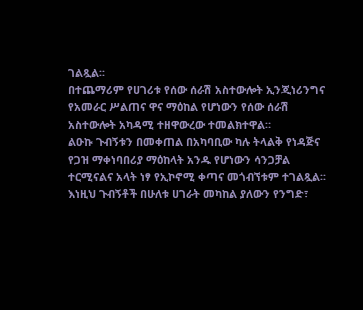ገልጿል፡፡
በተጨማሪም የሀገሪቱ የሰው ሰራሽ አስተውሎት ኢንጂነሪንግና የአመራር ሥልጠና ዋና ማዕከል የሆነውን የሰው ሰራሽ አስተውሎት አካዳሚ ተዘዋውረው ተመልክተዋል።
ልዑኩ ጉብኝቱን በመቀጠል በአካባቢው ካሉ ትላልቅ የነዳጅና የጋዝ ማቀነባበሪያ ማዕከላት አንዱ የሆነውን ሳንጋቻል ተርሚናልና አላት ነፃ የኢኮኖሚ ቀጣና መጎብኘቱም ተገልጿል፡፡
እነዚህ ጉብኝቶች በሁለቱ ሀገራት መካከል ያለውን የንግድ፣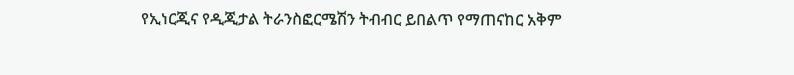የኢነርጂና የዲጂታል ትራንስፎርሜሽን ትብብር ይበልጥ የማጠናከር አቅም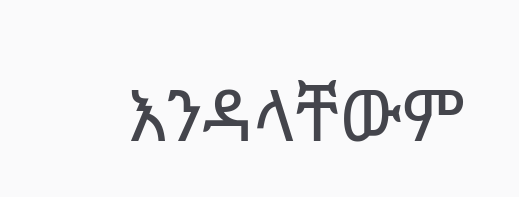እንዳላቸውም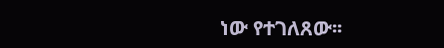ነው የተገለጸው፡፡